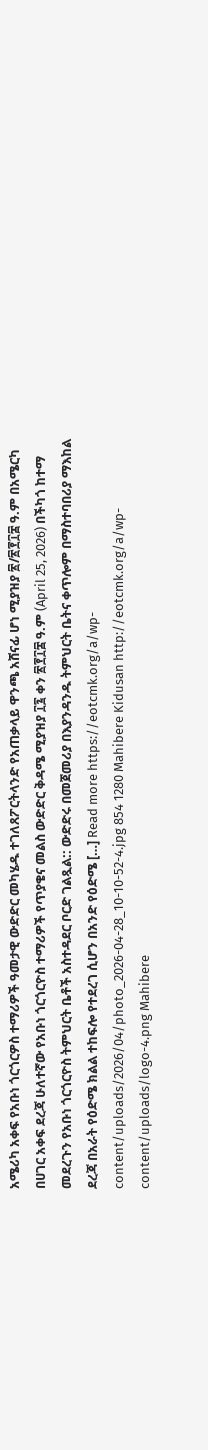አሜሪካ አቀፍ የአቡነ ጎርጎርዎስ ተማሪዎች ዓመታዊ ውድድር መካሄዱ ተገለጸፖርትላንድ የአጠቃላይ ዋንጫ አሸናፊ ሆነ ሚያዝያ ፳/፳፻፲፰ ዓ.ም በአሜርካ በሀገር አቀፍ ደረጃ ሁለተኛው የአቡነ ጎርጎርዮስ ተማሪዎች የጥያቄና መልስ ውድድር ቅዳሜ ሚያዝያ ፲፯ ቀን ፳፻፲፰ ዓ.ም (April 25, 2026) በችካጎ ከተማ መደረጉን የአቡነ ጎርጎርዮስ ትምህርት ቤቶች አስተዳደር ቦርድ ገልጿል:: ውድድሩ በመጀመሪያ በእያንዳንዱ ትምህርት ቤትና ቀጥሎም በማስተባበሪያ ማእከል ደረጃ በአራት የዕድሜ ክልል ተከፍሎ የተደረገ ሲሆን በአንድ የዕድሜ […] Read more https://eotcmk.org/a/wp-content/uploads/2026/04/photo_2026-04-28_10-10-52-4.jpg 854 1280 Mahibere Kidusan http://eotcmk.org/a/wp-content/uploads/logo-4.png Mahibere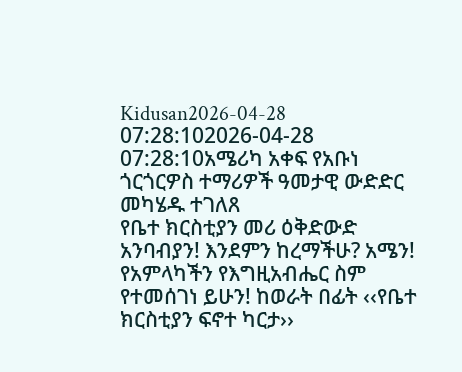Kidusan2026-04-28 07:28:102026-04-28 07:28:10አሜሪካ አቀፍ የአቡነ ጎርጎርዎስ ተማሪዎች ዓመታዊ ውድድር መካሄዱ ተገለጸ
የቤተ ክርስቲያን መሪ ዕቅድውድ አንባብያን! እንደምን ከረማችሁ? አሜን! የአምላካችን የእግዚአብሔር ስም የተመሰገነ ይሁን! ከወራት በፊት ‹‹የቤተ ክርስቲያን ፍኖተ ካርታ››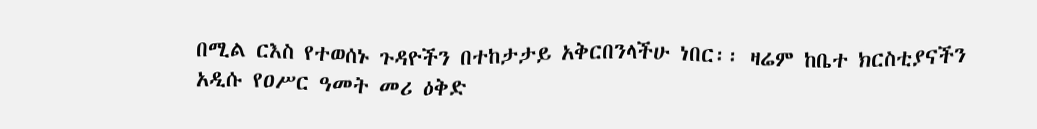በሚል ርእስ የተወሰኑ ጉዳዮችን በተከታታይ አቅርበንላችሁ ነበር፡፡ ዛሬም ከቤተ ክርስቲያናችን አዲሱ የዐሥር ዓመት መሪ ዕቅድ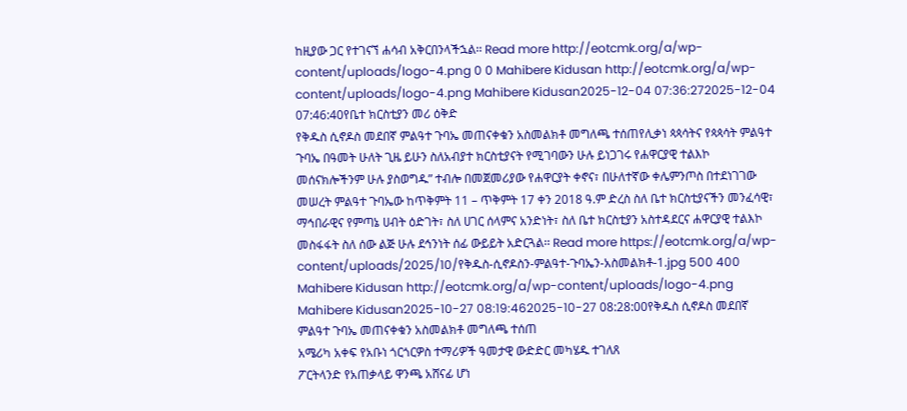ከዚያው ጋር የተገናኘ ሐሳብ አቅርበንላችኋል፡፡ Read more http://eotcmk.org/a/wp-content/uploads/logo-4.png 0 0 Mahibere Kidusan http://eotcmk.org/a/wp-content/uploads/logo-4.png Mahibere Kidusan2025-12-04 07:36:272025-12-04 07:46:40የቤተ ክርስቲያን መሪ ዕቅድ
የቅዱስ ሲኖዶስ መደበኛ ምልዓተ ጉባኤ መጠናቀቁን አስመልክቶ መግለጫ ተሰጠየሊቃነ ጳጳሳትና የጳጳሳት ምልዓተ ጉባኤ በዓመት ሁለት ጊዜ ይሁን ስለአብያተ ክርስቲያናት የሚገባውን ሁሉ ይነጋገሩ የሐዋርያዊ ተልእኮ መሰናክሎችንም ሁሉ ያስወግዱ” ተብሎ በመጀመሪያው የሐዋርያት ቀኖና፣ በሁለተኛው ቀሌምንጦስ በተደነገገው መሠረት ምልዓተ ጉባኤው ከጥቅምት 11 – ጥቅምት 17 ቀን 2018 ዓ.ም ድረስ ስለ ቤተ ክርስቲያናችን መንፈሳዊ፣ ማኅበራዊና የምጣኔ ሀብት ዕድገት፣ ስለ ሀገር ሰላምና አንድነት፣ ስለ ቤተ ክርስቲያን አስተዳደርና ሐዋርያዊ ተልእኮ መስፋፋት ስለ ሰው ልጅ ሁሉ ደኅንነት ሰፊ ውይይት አድርጓል፡፡ Read more https://eotcmk.org/a/wp-content/uploads/2025/10/የቅዱስ-ሲኖዶስን-ምልዓተ-ጉባኤን-አስመልክቶ-1.jpg 500 400 Mahibere Kidusan http://eotcmk.org/a/wp-content/uploads/logo-4.png Mahibere Kidusan2025-10-27 08:19:462025-10-27 08:28:00የቅዱስ ሲኖዶስ መደበኛ ምልዓተ ጉባኤ መጠናቀቁን አስመልክቶ መግለጫ ተሰጠ
አሜሪካ አቀፍ የአቡነ ጎርጎርዎስ ተማሪዎች ዓመታዊ ውድድር መካሄዱ ተገለጸ
ፖርትላንድ የአጠቃላይ ዋንጫ አሸናፊ ሆነ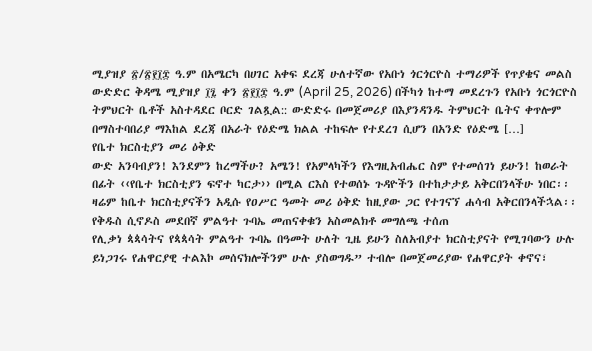ሚያዝያ ፳/፳፻፲፰ ዓ.ም በአሜርካ በሀገር አቀፍ ደረጃ ሁለተኛው የአቡነ ጎርጎርዮስ ተማሪዎች የጥያቄና መልስ ውድድር ቅዳሜ ሚያዝያ ፲፯ ቀን ፳፻፲፰ ዓ.ም (April 25, 2026) በችካጎ ከተማ መደረጉን የአቡነ ጎርጎርዮስ ትምህርት ቤቶች አስተዳደር ቦርድ ገልጿል:: ውድድሩ በመጀመሪያ በእያንዳንዱ ትምህርት ቤትና ቀጥሎም በማስተባበሪያ ማእከል ደረጃ በአራት የዕድሜ ክልል ተከፍሎ የተደረገ ሲሆን በአንድ የዕድሜ […]
የቤተ ክርስቲያን መሪ ዕቅድ
ውድ አንባብያን! እንደምን ከረማችሁ? አሜን! የአምላካችን የእግዚአብሔር ስም የተመሰገነ ይሁን! ከወራት በፊት ‹‹የቤተ ክርስቲያን ፍኖተ ካርታ›› በሚል ርእስ የተወሰኑ ጉዳዮችን በተከታታይ አቅርበንላችሁ ነበር፡፡ ዛሬም ከቤተ ክርስቲያናችን አዲሱ የዐሥር ዓመት መሪ ዕቅድ ከዚያው ጋር የተገናኘ ሐሳብ አቅርበንላችኋል፡፡
የቅዱስ ሲኖዶስ መደበኛ ምልዓተ ጉባኤ መጠናቀቁን አስመልክቶ መግለጫ ተሰጠ
የሊቃነ ጳጳሳትና የጳጳሳት ምልዓተ ጉባኤ በዓመት ሁለት ጊዜ ይሁን ስለአብያተ ክርስቲያናት የሚገባውን ሁሉ ይነጋገሩ የሐዋርያዊ ተልእኮ መሰናክሎችንም ሁሉ ያስወግዱ” ተብሎ በመጀመሪያው የሐዋርያት ቀኖና፣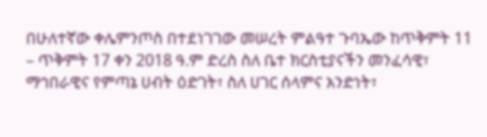በሁለተኛው ቀሌምንጦስ በተደነገገው መሠረት ምልዓተ ጉባኤው ከጥቅምት 11 – ጥቅምት 17 ቀን 2018 ዓ.ም ድረስ ስለ ቤተ ክርስቲያናችን መንፈሳዊ፣ ማኅበራዊና የምጣኔ ሀብት ዕድገት፣ ስለ ሀገር ሰላምና አንድነት፣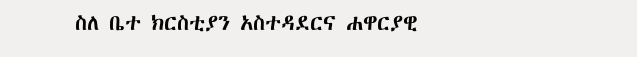ስለ ቤተ ክርስቲያን አስተዳደርና ሐዋርያዊ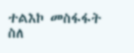ተልእኮ መስፋፋት ስለ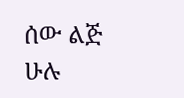ሰው ልጅ ሁሉ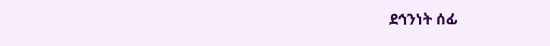ደኅንነት ሰፊ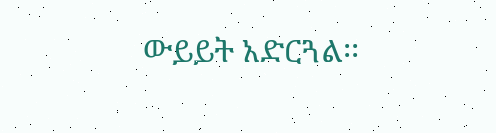ውይይት አድርጓል፡፡